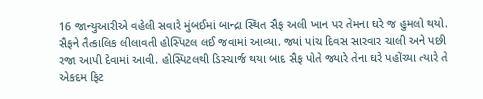16 જાન્યુઆરીએ વહેલી સવારે મુંબઈમાં બાન્દ્રા સ્થિત સૈફ અલી ખાન પર તેમના ઘરે જ હુમલો થયો. સૈફને તૈત્કાલિક લીલાવતી હોસ્પિટલ લઈ જવામાં આવ્યા. જ્યાં પાંચ દિવસ સારવાર ચાલી અને પછી રજા આપી દેવામાં આવી. હોસ્પિટલથી ડિસ્ચાર્જ થયા બાદ સૈફ પોતે જ્યારે તેના ઘરે પહોંચ્યા ત્યારે તે એકદમ ફિટ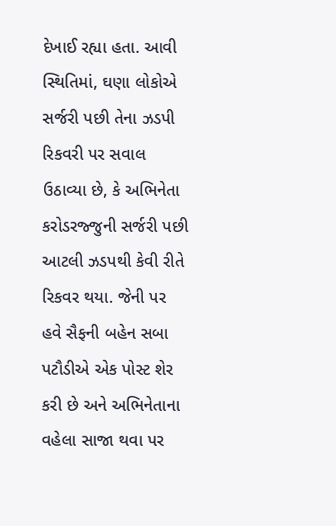દેખાઈ રહ્યા હતા. આવી સ્થિતિમાં, ઘણા લોકોએ સર્જરી પછી તેના ઝડપી રિકવરી પર સવાલ ઉઠાવ્યા છે, કે અભિનેતા કરોડરજ્જુની સર્જરી પછી આટલી ઝડપથી કેવી રીતે રિકવર થયા. જેની પર હવે સૈફની બહેન સબા પટૌડીએ એક પોસ્ટ શેર કરી છે અને અભિનેતાના વહેલા સાજા થવા પર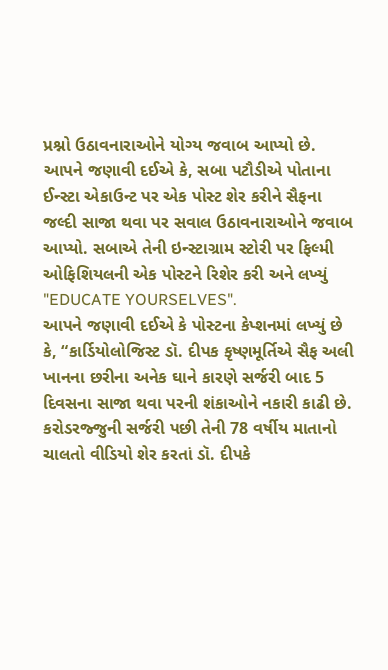પ્રશ્નો ઉઠાવનારાઓને યોગ્ય જવાબ આપ્યો છે.
આપને જણાવી દઈએ કે, સબા પટૌડીએ પોતાના ઈન્સ્ટા એકાઉન્ટ પર એક પોસ્ટ શેર કરીને સૈફના જલ્દી સાજા થવા પર સવાલ ઉઠાવનારાઓને જવાબ આપ્યો. સબાએ તેની ઇન્સ્ટાગ્રામ સ્ટોરી પર ફિલ્મી ઓફિશિયલની એક પોસ્ટને રિશેર કરી અને લખ્યું "EDUCATE YOURSELVES".
આપને જણાવી દઈએ કે પોસ્ટના કેપ્શનમાં લખ્યું છે કે, “કાર્ડિયોલોજિસ્ટ ડૉ. દીપક કૃષ્ણમૂર્તિએ સૈફ અલી ખાનના છરીના અનેક ઘાને કારણે સર્જરી બાદ 5 દિવસના સાજા થવા પરની શંકાઓને નકારી કાઢી છે. કરોડરજ્જુની સર્જરી પછી તેની 78 વર્ષીય માતાનો ચાલતો વીડિયો શેર કરતાં ડૉ. દીપકે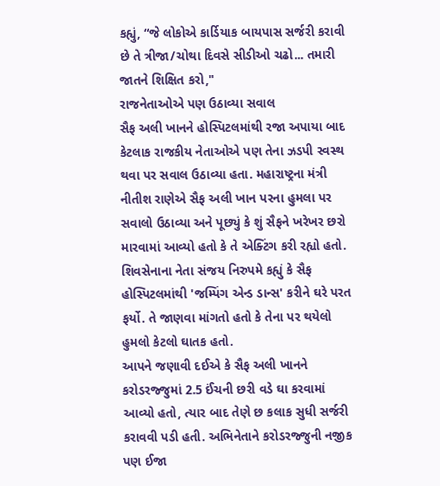કહ્યું, “જે લોકોએ કાર્ડિયાક બાયપાસ સર્જરી કરાવી છે તે ત્રીજા/ચોથા દિવસે સીડીઓ ચઢો... તમારી જાતને શિક્ષિત કરો,"
રાજનેતાઓએ પણ ઉઠાવ્યા સવાલ
સૈફ અલી ખાનને હોસ્પિટલમાંથી રજા અપાયા બાદ કેટલાક રાજકીય નેતાઓએ પણ તેના ઝડપી સ્વસ્થ થવા પર સવાલ ઉઠાવ્યા હતા. મહારાષ્ટ્રના મંત્રી નીતીશ રાણેએ સૈફ અલી ખાન પરના હુમલા પર સવાલો ઉઠાવ્યા અને પૂછ્યું કે શું સૈફને ખરેખર છરો મારવામાં આવ્યો હતો કે તે એક્ટિંગ કરી રહ્યો હતો. શિવસેનાના નેતા સંજય નિરુપમે કહ્યું કે સૈફ હોસ્પિટલમાંથી 'જમ્પિંગ એન્ડ ડાન્સ' કરીને ઘરે પરત ફર્યો. તે જાણવા માંગતો હતો કે તેના પર થયેલો હુમલો કેટલો ઘાતક હતો.
આપને જણાવી દઈએ કે સૈફ અલી ખાનને કરોડરજ્જુમાં 2.5 ઈંચની છરી વડે ઘા કરવામાં આવ્યો હતો, ત્યાર બાદ તેણે છ કલાક સુધી સર્જરી કરાવવી પડી હતી. અભિનેતાને કરોડરજ્જુની નજીક પણ ઈજા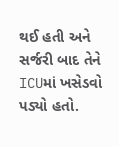થઈ હતી અને સર્જરી બાદ તેને ICUમાં ખસેડવો પડ્યો હતો.